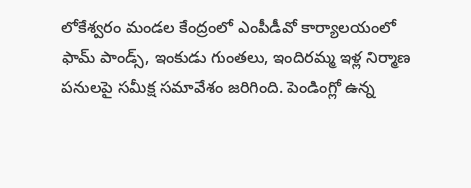లోకేశ్వరం మండల కేంద్రంలో ఎంపీడీవో కార్యాలయంలో ఫామ్ పాండ్స్, ఇంకుడు గుంతలు, ఇందిరమ్మ ఇళ్ల నిర్మాణ పనులపై సమీక్ష సమావేశం జరిగింది. పెండింగ్లో ఉన్న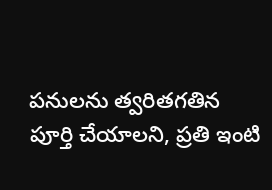పనులను త్వరితగతిన పూర్తి చేయాలని, ప్రతి ఇంటి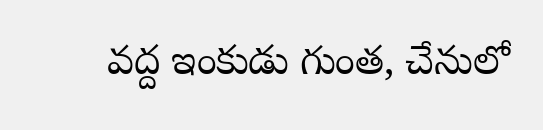వద్ద ఇంకుడు గుంత, చేనులో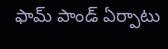ఫామ్ పాండ్ ఏర్పాటు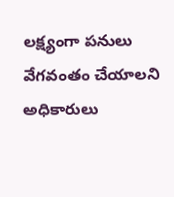లక్ష్యంగా పనులు వేగవంతం చేయాలని అధికారులు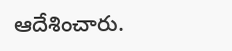ఆదేశించారు.